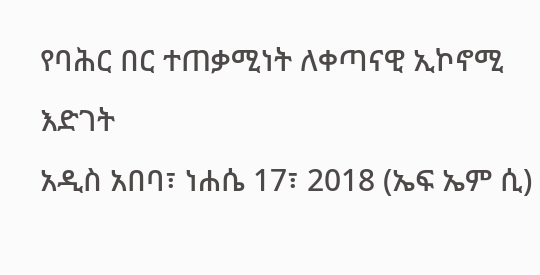የባሕር በር ተጠቃሚነት ለቀጣናዊ ኢኮኖሚ እድገት
አዲስ አበባ፣ ነሐሴ 17፣ 2018 (ኤፍ ኤም ሲ)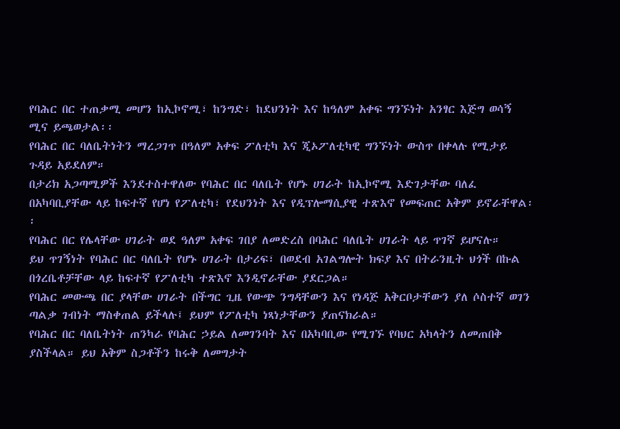የባሕር በር ተጠቃሚ መሆን ከኢኮኖሚ፣ ከንግድ፣ ከደህንነት እና ከዓለም አቀፍ ግንኙነት አንፃር እጅግ ወሳኝ ሚና ይጫወታል፡፡
የባሕር በር ባለቤትነትን ማረጋገጥ በዓለም አቀፍ ፖለቲካ እና ጂኦፖለቲካዊ ግንኙነት ውስጥ በቀላሉ የሚታይ ጉዳይ አይደለም።
በታሪክ አጋጣሚዎች እንደተስተዋለው የባሕር በር ባለቤት የሆኑ ሀገራት ከኢኮኖሚ እድገታቸው ባለፈ በአካባቢያቸው ላይ ከፍተኛ የሆነ የፖለቲካ፣ የደህንነት እና የዲፕሎማሲያዊ ተጽእኖ የመፍጠር አቅም ይኖራቸዋል፡፡
የባሕር በር የሌላቸው ሀገራት ወደ ዓለም አቀፍ ገበያ ለመድረስ በባሕር ባለቤት ሀገራት ላይ ጥገኛ ይሆናሉ።
ይህ ጥገኝነት የባሕር በር ባለቤት የሆኑ ሀገራት በታሪፍ፣ በወደብ አገልግሎት ክፍያ እና በትራንዚት ህጎች በኩል በጎረቤቶቻቸው ላይ ከፍተኛ የፖለቲካ ተጽእኖ እንዲኖራቸው ያደርጋል።
የባሕር መውጫ በር ያላቸው ሀገራት በችግር ጊዜ የውጭ ንግዳቸውን እና የነዳጅ አቅርቦታቸውን ያለ ሶስተኛ ወገን ጣልቃ ገብነት ማስቀጠል ይችላሉ፤ ይህም የፖለቲካ ነጻነታቸውን ያጠናክራል።
የባሕር በር ባለቤትነት ጠንካራ የባሕር ኃይል ለመገንባት እና በአካባቢው የሚገኙ የባህር አካላትን ለመጠበቅ ያስችላል። ይህ አቅም ስጋቶችን ከሩቅ ለመግታት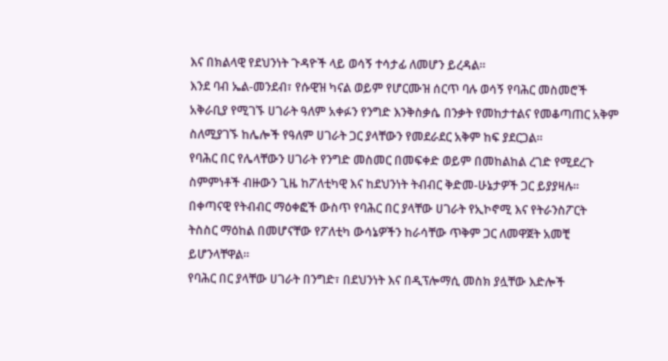እና በክልላዊ የደህንነት ጉዳዮች ላይ ወሳኝ ተሳታፊ ለመሆን ይረዳል።
እንደ ባብ ኤል-መንደብ፣ የሱዊዝ ካናል ወይም የሆርሙዝ ሰርጥ ባሉ ወሳኝ የባሕር መስመሮች አቅራቢያ የሚገኙ ሀገራት ዓለም አቀፉን የንግድ እንቅስቃሴ በንቃት የመከታተልና የመቆጣጠር አቅም ስለሚያገኙ ከሌሎች የዓለም ሀገራት ጋር ያላቸውን የመደራደር አቅም ከፍ ያደርጋል።
የባሕር በር የሌላቸውን ሀገራት የንግድ መስመር በመፍቀድ ወይም በመከልከል ረገድ የሚደረጉ ስምምነቶች ብዙውን ጊዜ ከፖለቲካዊ እና ከደህንነት ትብብር ቅድመ-ሁኔታዎች ጋር ይያያዛሉ።
በቀጣናዊ የትብብር ማዕቀፎች ውስጥ የባሕር በር ያላቸው ሀገራት የኢኮኖሚ እና የትራንስፖርት ትስስር ማዕከል በመሆናቸው የፖለቲካ ውሳኔዎችን ከራሳቸው ጥቅም ጋር ለመዋጀት አመቺ ይሆንላቸዋል።
የባሕር በር ያላቸው ሀገራት በንግድ፣ በደህንነት እና በዲፕሎማሲ መስክ ያሏቸው እድሎች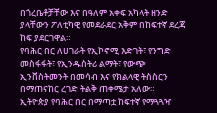በጎረቤቶቻቸው እና በዓለም አቀፍ አካላት ዘንድ ያላቸውን ፖለቲካዊ የመደራደር አቅም በከፍተኛ ደረጃ ከፍ ያደርገዋል።
የባሕር በር ለሀገራት የኢኮኖሚ እድገት፣ የንግድ መስፋፋት፣ የኢንዱስትሪ ልማት፣ የውጭ ኢንቨስትመንት በመሳብ እና የክልላዊ ትስስርን በማጠናከር ረገድ ትልቅ ጠቀሜታ አለው።
ኢትዮጵያ የባሕር በር በማጣቷ ከፍተኛ የማጓጓዣ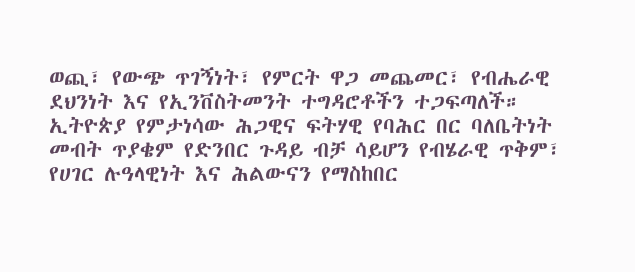ወጪ፣ የውጭ ጥገኝነት፣ የምርት ዋጋ መጨመር፣ የብሔራዊ ደህንነት እና የኢንቨስትመንት ተግዳሮቶችን ተጋፍጣለች።
ኢትዮጵያ የምታነሳው ሕጋዊና ፍትሃዊ የባሕር በር ባለቤትነት መብት ጥያቄም የድንበር ጉዳይ ብቻ ሳይሆን የብሄራዊ ጥቅም፣ የሀገር ሉዓላዊነት እና ሕልውናን የማስከበር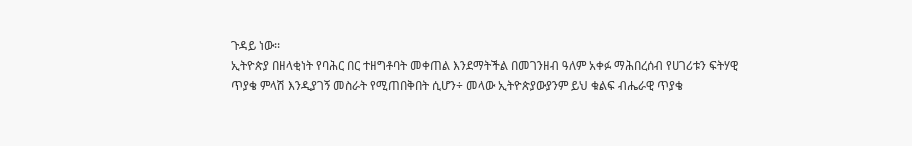ጉዳይ ነው፡፡
ኢትዮጵያ በዘላቂነት የባሕር በር ተዘግቶባት መቀጠል እንደማትችል በመገንዘብ ዓለም አቀፉ ማሕበረሰብ የሀገሪቱን ፍትሃዊ ጥያቄ ምላሽ እንዲያገኝ መስራት የሚጠበቅበት ሲሆን÷ መላው ኢትዮጵያውያንም ይህ ቁልፍ ብሔራዊ ጥያቄ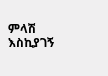ምላሽ እስኪያገኝ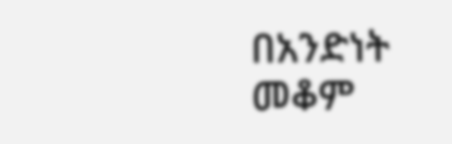በአንድነት መቆም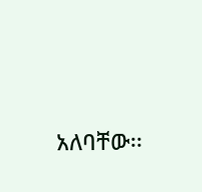አለባቸው፡፡